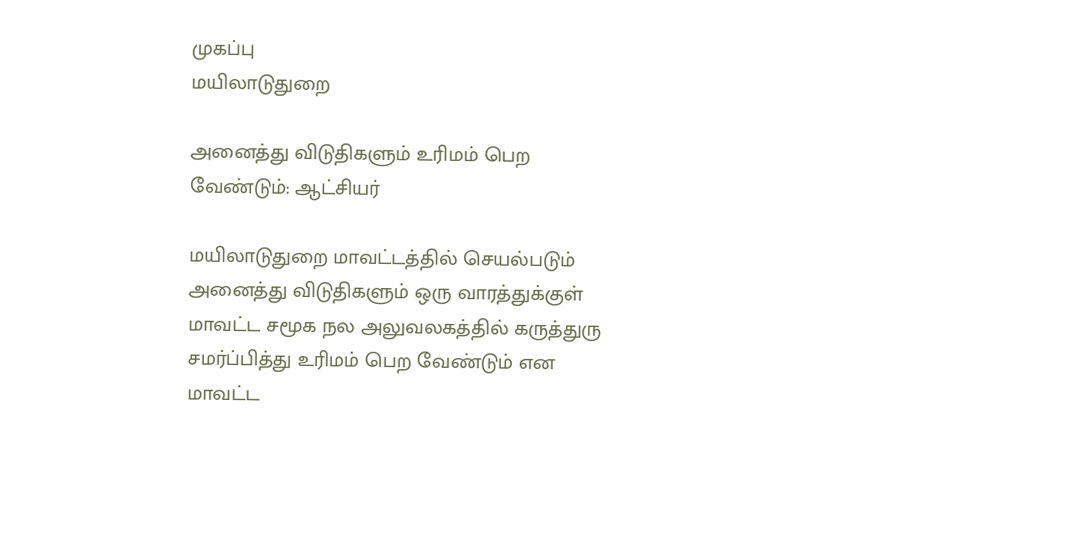முகப்பு
மயிலாடுதுறை

அனைத்து விடுதிகளும் உரிமம் பெற வேண்டும்: ஆட்சியர்

மயிலாடுதுறை மாவட்டத்தில் செயல்படும் அனைத்து விடுதிகளும் ஒரு வாரத்துக்குள் மாவட்ட சமூக நல அலுவலகத்தில் கருத்துரு சமர்ப்பித்து உரிமம் பெற வேண்டும் என மாவட்ட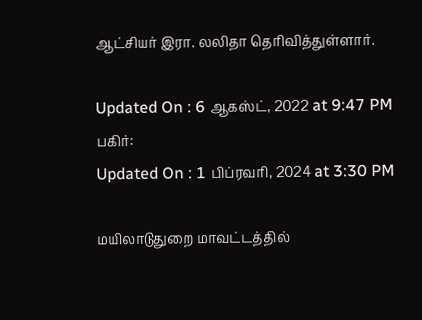ஆட்சியர் இரா. லலிதா தெரிவித்துள்ளார்.

Updated On : 6 ஆகஸ்ட், 2022 at 9:47 PM
பகிர்:
Updated On : 1 பிப்ரவரி, 2024 at 3:30 PM

மயிலாடுதுறை மாவட்டத்தில்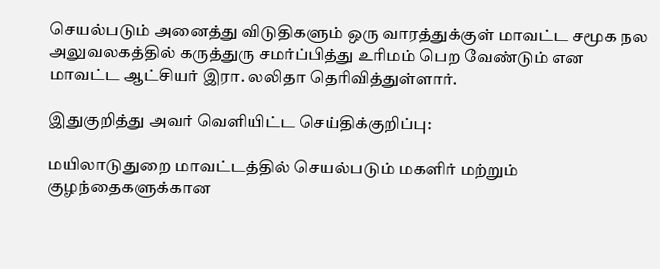செயல்படும் அனைத்து விடுதிகளும் ஒரு வாரத்துக்குள் மாவட்ட சமூக நல அலுவலகத்தில் கருத்துரு சமர்ப்பித்து உரிமம் பெற வேண்டும் என மாவட்ட ஆட்சியர் இரா. லலிதா தெரிவித்துள்ளார்.

இதுகுறித்து அவர் வெளியிட்ட செய்திக்குறிப்பு:

மயிலாடுதுறை மாவட்டத்தில் செயல்படும் மகளிர் மற்றும் குழந்தைகளுக்கான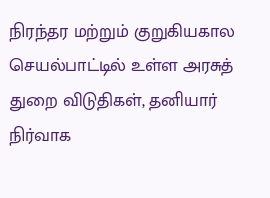நிரந்தர மற்றும் குறுகியகால செயல்பாட்டில் உள்ள அரசுத் துறை விடுதிகள், தனியார் நிர்வாக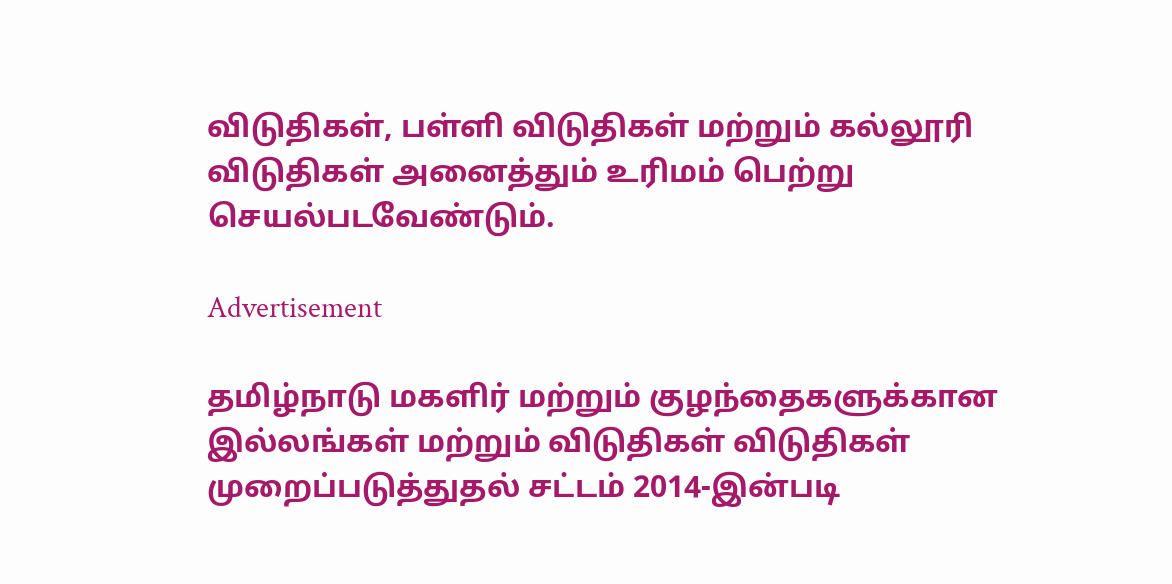விடுதிகள், பள்ளி விடுதிகள் மற்றும் கல்லூரி விடுதிகள் அனைத்தும் உரிமம் பெற்று செயல்படவேண்டும்.

Advertisement

தமிழ்நாடு மகளிர் மற்றும் குழந்தைகளுக்கான இல்லங்கள் மற்றும் விடுதிகள் விடுதிகள் முறைப்படுத்துதல் சட்டம் 2014-இன்படி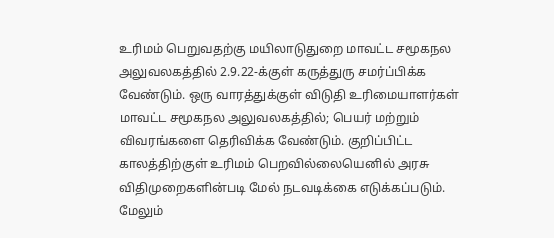உரிமம் பெறுவதற்கு மயிலாடுதுறை மாவட்ட சமூகநல அலுவலகத்தில் 2.9.22-க்குள் கருத்துரு சமர்ப்பிக்க வேண்டும். ஒரு வாரத்துக்குள் விடுதி உரிமையாளர்கள் மாவட்ட சமூகநல அலுவலகத்தில்; பெயர் மற்றும் விவரங்களை தெரிவிக்க வேண்டும். குறிப்பிட்ட காலத்திற்குள் உரிமம் பெறவில்லையெனில் அரசு விதிமுறைகளின்படி மேல் நடவடிக்கை எடுக்கப்படும். மேலும்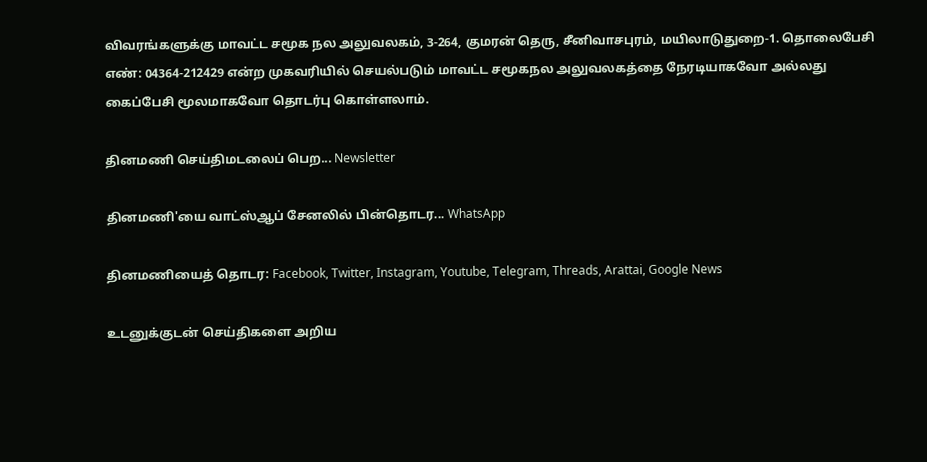விவரங்களுக்கு மாவட்ட சமூக நல அலுவலகம், 3-264, குமரன் தெரு, சீனிவாசபுரம், மயிலாடுதுறை-1. தொலைபேசி எண்: 04364-212429 என்ற முகவரியில் செயல்படும் மாவட்ட சமூகநல அலுவலகத்தை நேரடியாகவோ அல்லது கைப்பேசி மூலமாகவோ தொடர்பு கொள்ளலாம்.

தினமணி செய்திமடலைப் பெற... Newsletter

தினமணி'யை வாட்ஸ்ஆப் சேனலில் பின்தொடர... WhatsApp

தினமணியைத் தொடர: Facebook, Twitter, Instagram, Youtube, Telegram, Threads, Arattai, Google News

உடனுக்குடன் செய்திகளை அறிய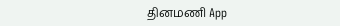தினமணி App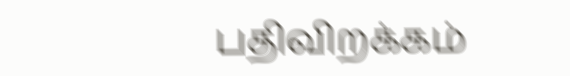பதிவிறக்கம்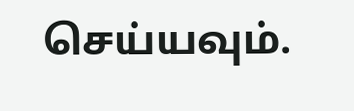செய்யவும்.